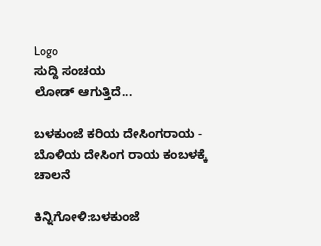Logo
ಸುದ್ದಿ ಸಂಚಯ
ಲೋಡ್ ಆಗುತ್ತಿದೆ...

ಬಳಕುಂಜೆ ಕರಿಯ ದೇಸಿಂಗರಾಯ - ಬೊಳಿಯ ದೇಸಿಂಗ ರಾಯ ಕಂಬಳಕ್ಕೆ ಚಾಲನೆ

ಕಿನ್ನಿಗೋಳಿ:ಬಳಕುಂಜೆ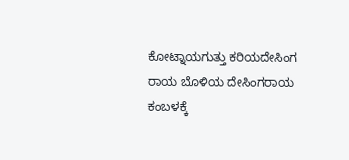ಕೋಟ್ನಾಯಗುತ್ತು ಕರಿಯದೇಸಿಂಗ ರಾಯ ಬೊಳಿಯ ದೇಸಿಂಗರಾಯ ಕಂಬಳಕ್ಕೆ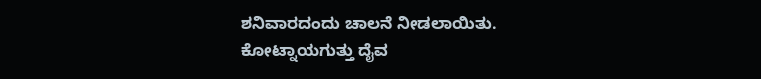ಶನಿವಾರದಂದು ಚಾಲನೆ ನೀಡಲಾಯಿತು.
ಕೋಟ್ನಾಯಗುತ್ತು ದೈವ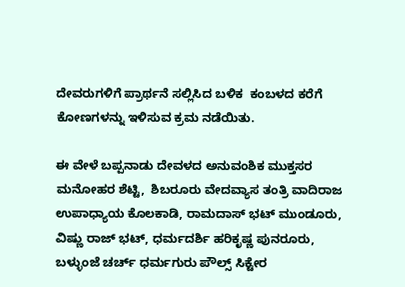ದೇವರುಗಳಿಗೆ ಪ್ರಾರ್ಥನೆ ಸಲ್ಲಿಸಿದ ಬಳಿಕ  ಕಂಬಳದ ಕರೆಗೆ ಕೋಣಗಳನ್ನು ಇಳಿಸುವ ಕ್ರಮ ನಡೆಯಿತು.

ಈ ವೇಳೆ ಬಪ್ಪನಾಡು ದೇವಳದ ಅನುವಂಶಿಕ ಮುಕ್ತಸರ ಮನೋಹರ ಶೆಟ್ಟಿ,  ಶಿಬರೂರು ವೇದವ್ಯಾಸ ತಂತ್ರಿ ವಾದಿರಾಜ ಉಪಾಧ್ಯಾಯ ಕೊಲಕಾಡಿ, ರಾಮದಾಸ್‌ ಭಟ್ ಮುಂಡೂರು, ವಿಷ್ಣು ರಾಜ್ ಭಟ್, ಧರ್ಮದರ್ಶಿ ಹರಿಕೃಷ್ಣ ಪುನರೂರು, ಬಳ್ಳುಂಜೆ ಚರ್ಚ್ ಧರ್ಮಗುರು ಪೌಲ್ಸ್ ಸಿಕ್ಟೇರ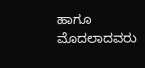ಹಾಗೂ ಮೊದಲಾದವರು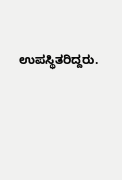ಉಪಸ್ಥಿತರಿದ್ದರು.